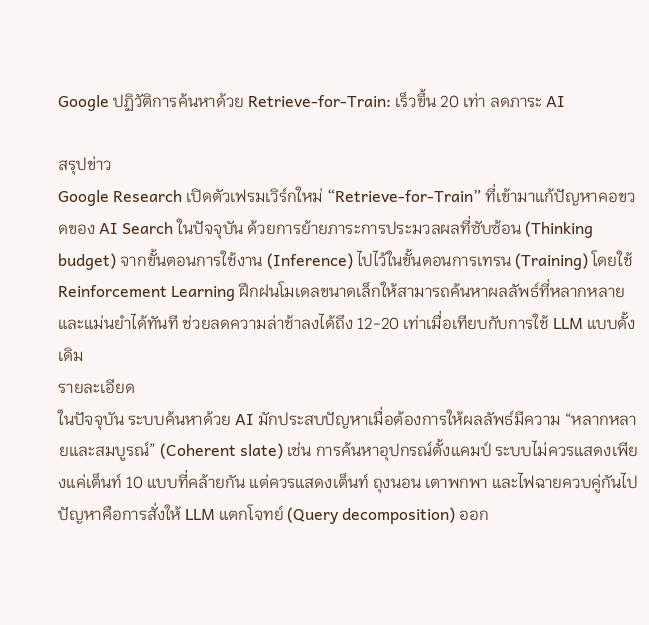Google ปฏิวัติการค้นหาด้วย Retrieve-for-Train: เร็วขึ้น 20 เท่า ลดภาระ AI

สรุปข่าว
Google Research เปิดตัวเฟรมเวิร์กใหม่ “Retrieve-for-Train” ที่เข้ามาแก้ปัญหาคอขวดของ AI Search ในปัจจุบัน ด้วยการย้ายภาระการประมวลผลที่ซับซ้อน (Thinking budget) จากขั้นตอนการใช้งาน (Inference) ไปไว้ในขั้นตอนการเทรน (Training) โดยใช้ Reinforcement Learning ฝึกฝนโมเดลขนาดเล็กให้สามารถค้นหาผลลัพธ์ที่หลากหลายและแม่นยำได้ทันที ช่วยลดความล่าช้าลงได้ถึง 12-20 เท่าเมื่อเทียบกับการใช้ LLM แบบดั้งเดิม
รายละเอียด
ในปัจจุบัน ระบบค้นหาด้วย AI มักประสบปัญหาเมื่อต้องการให้ผลลัพธ์มีความ “หลากหลายและสมบูรณ์” (Coherent slate) เช่น การค้นหาอุปกรณ์ตั้งแคมป์ ระบบไม่ควรแสดงเพียงแค่เต็นท์ 10 แบบที่คล้ายกัน แต่ควรแสดงเต็นท์ ถุงนอน เตาพกพา และไฟฉายควบคู่กันไป ปัญหาคือการสั่งให้ LLM แตกโจทย์ (Query decomposition) ออก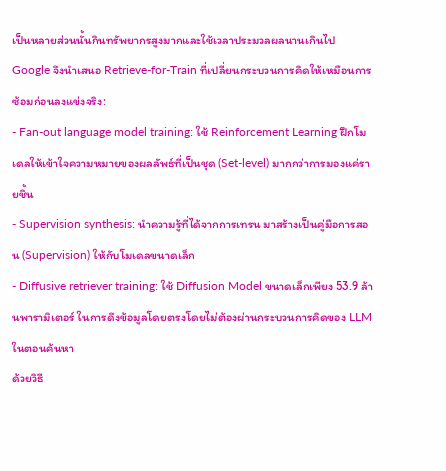เป็นหลายส่วนนั้นกินทรัพยากรสูงมากและใช้เวลาประมวลผลนานเกินไป
Google จึงนำเสนอ Retrieve-for-Train ที่เปลี่ยนกระบวนการคิดให้เหมือนการซ้อมก่อนลงแข่งจริง:
- Fan-out language model training: ใช้ Reinforcement Learning ฝึกโมเดลให้เข้าใจความหมายของผลลัพธ์ที่เป็นชุด (Set-level) มากกว่าการมองแค่รายชิ้น
- Supervision synthesis: นำความรู้ที่ได้จากการเทรน มาสร้างเป็นคู่มือการสอน (Supervision) ให้กับโมเดลขนาดเล็ก
- Diffusive retriever training: ใช้ Diffusion Model ขนาดเล็กเพียง 53.9 ล้านพารามิเตอร์ ในการดึงข้อมูลโดยตรงโดยไม่ต้องผ่านกระบวนการคิดของ LLM ในตอนค้นหา
ด้วยวิธี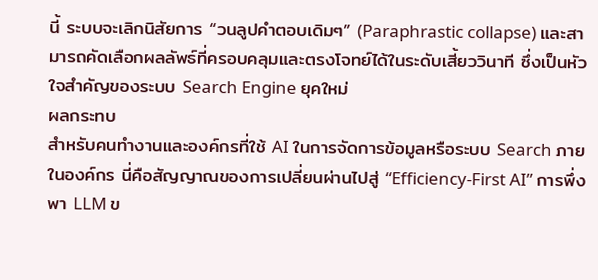นี้ ระบบจะเลิกนิสัยการ “วนลูปคำตอบเดิมๆ” (Paraphrastic collapse) และสามารถคัดเลือกผลลัพธ์ที่ครอบคลุมและตรงโจทย์ได้ในระดับเสี้ยววินาที ซึ่งเป็นหัวใจสำคัญของระบบ Search Engine ยุคใหม่
ผลกระทบ
สำหรับคนทำงานและองค์กรที่ใช้ AI ในการจัดการข้อมูลหรือระบบ Search ภายในองค์กร นี่คือสัญญาณของการเปลี่ยนผ่านไปสู่ “Efficiency-First AI” การพึ่งพา LLM ข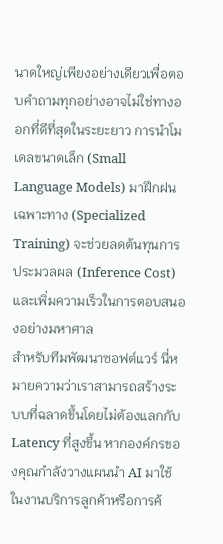นาดใหญ่เพียงอย่างเดียวเพื่อตอบคำถามทุกอย่างอาจไม่ใช่ทางออกที่ดีที่สุดในระยะยาว การนำโมเดลขนาดเล็ก (Small Language Models) มาฝึกฝนเฉพาะทาง (Specialized Training) จะช่วยลดต้นทุนการประมวลผล (Inference Cost) และเพิ่มความเร็วในการตอบสนองอย่างมหาศาล
สำหรับทีมพัฒนาซอฟต์แวร์ นี่หมายความว่าเราสามารถสร้างระบบที่ฉลาดขึ้นโดยไม่ต้องแลกกับ Latency ที่สูงขึ้น หากองค์กรของคุณกำลังวางแผนนำ AI มาใช้ในงานบริการลูกค้าหรือการค้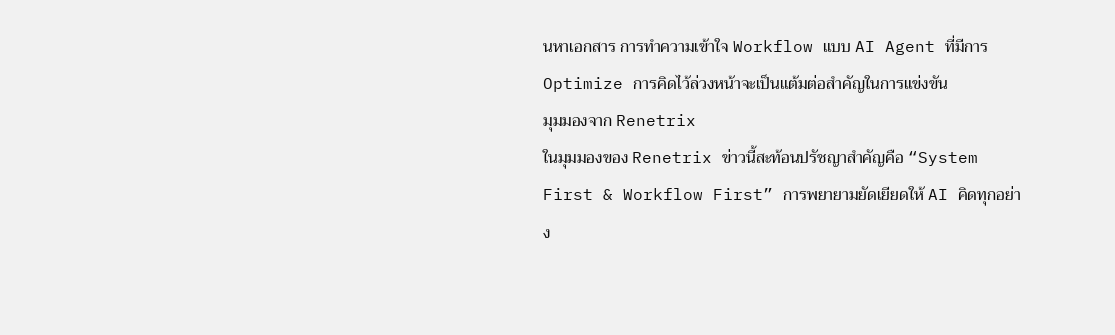นหาเอกสาร การทำความเข้าใจ Workflow แบบ AI Agent ที่มีการ Optimize การคิดไว้ล่วงหน้าจะเป็นแต้มต่อสำคัญในการแข่งขัน
มุมมองจาก Renetrix
ในมุมมองของ Renetrix ข่าวนี้สะท้อนปรัชญาสำคัญคือ “System First & Workflow First” การพยายามยัดเยียดให้ AI คิดทุกอย่าง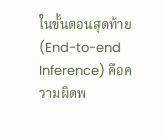ในขั้นตอนสุดท้าย (End-to-end Inference) คือความผิดพ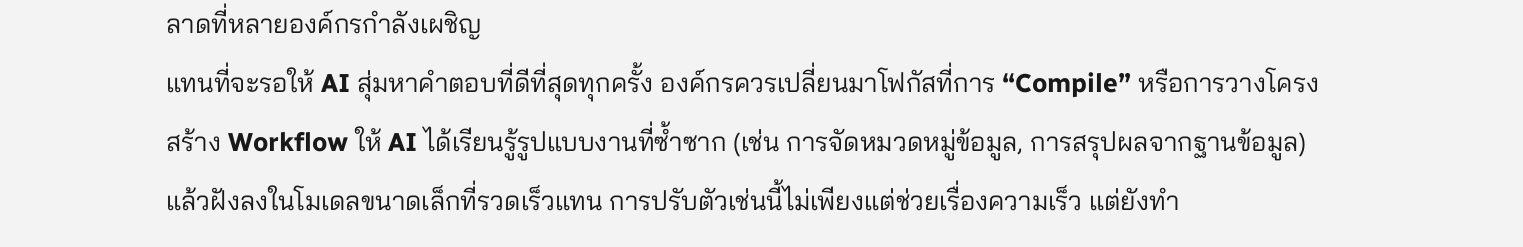ลาดที่หลายองค์กรกำลังเผชิญ
แทนที่จะรอให้ AI สุ่มหาคำตอบที่ดีที่สุดทุกครั้ง องค์กรควรเปลี่ยนมาโฟกัสที่การ “Compile” หรือการวางโครงสร้าง Workflow ให้ AI ได้เรียนรู้รูปแบบงานที่ซ้ำซาก (เช่น การจัดหมวดหมู่ข้อมูล, การสรุปผลจากฐานข้อมูล) แล้วฝังลงในโมเดลขนาดเล็กที่รวดเร็วแทน การปรับตัวเช่นนี้ไม่เพียงแต่ช่วยเรื่องความเร็ว แต่ยังทำ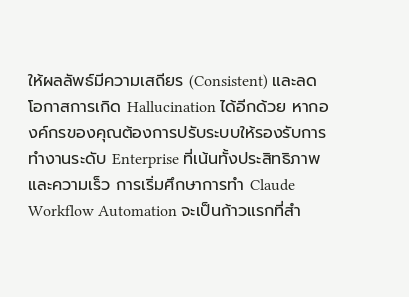ให้ผลลัพธ์มีความเสถียร (Consistent) และลดโอกาสการเกิด Hallucination ได้อีกด้วย หากองค์กรของคุณต้องการปรับระบบให้รองรับการทำงานระดับ Enterprise ที่เน้นทั้งประสิทธิภาพและความเร็ว การเริ่มศึกษาการทำ Claude Workflow Automation จะเป็นก้าวแรกที่สำ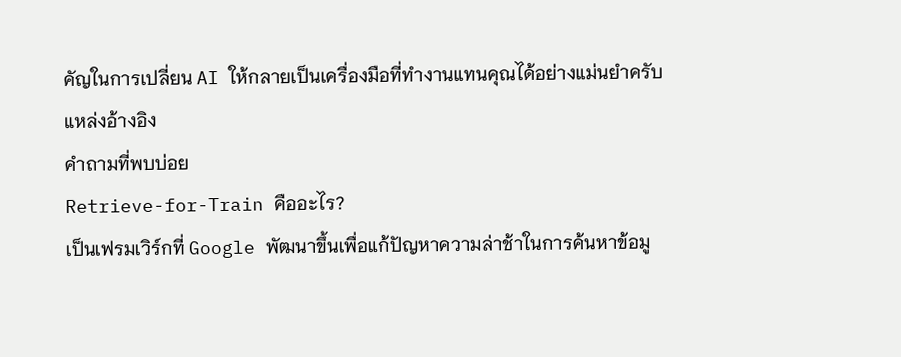คัญในการเปลี่ยน AI ให้กลายเป็นเครื่องมือที่ทำงานแทนคุณได้อย่างแม่นยำครับ
แหล่งอ้างอิง
คำถามที่พบบ่อย
Retrieve-for-Train คืออะไร?
เป็นเฟรมเวิร์กที่ Google พัฒนาขึ้นเพื่อแก้ปัญหาความล่าช้าในการค้นหาข้อมู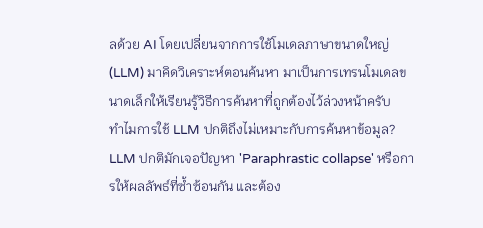ลด้วย AI โดยเปลี่ยนจากการใช้โมเดลภาษาขนาดใหญ่ (LLM) มาคิดวิเคราะห์ตอนค้นหา มาเป็นการเทรนโมเดลขนาดเล็กให้เรียนรู้วิธีการค้นหาที่ถูกต้องไว้ล่วงหน้าครับ
ทำไมการใช้ LLM ปกติถึงไม่เหมาะกับการค้นหาข้อมูล?
LLM ปกติมักเจอปัญหา 'Paraphrastic collapse' หรือการให้ผลลัพธ์ที่ซ้ำซ้อนกัน และต้อง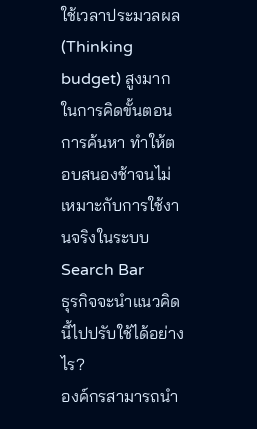ใช้เวลาประมวลผล (Thinking budget) สูงมากในการคิดขั้นตอนการค้นหา ทำให้ตอบสนองช้าจนไม่เหมาะกับการใช้งานจริงในระบบ Search Bar
ธุรกิจจะนำแนวคิดนี้ไปปรับใช้ได้อย่างไร?
องค์กรสามารถนำ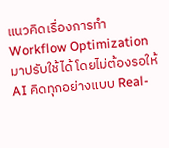แนวคิดเรื่องการทำ Workflow Optimization มาปรับใช้ได้ โดยไม่ต้องรอให้ AI คิดทุกอย่างแบบ Real-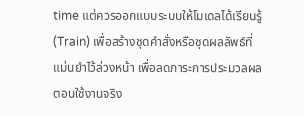time แต่ควรออกแบบระบบให้โมเดลได้เรียนรู้ (Train) เพื่อสร้างชุดคำสั่งหรือชุดผลลัพธ์ที่แม่นยำไว้ล่วงหน้า เพื่อลดภาระการประมวลผลตอนใช้งานจริง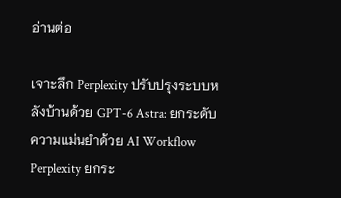อ่านต่อ

เจาะลึก Perplexity ปรับปรุงระบบหลังบ้านด้วย GPT-6 Astra: ยกระดับความแม่นยำด้วย AI Workflow
Perplexity ยกระ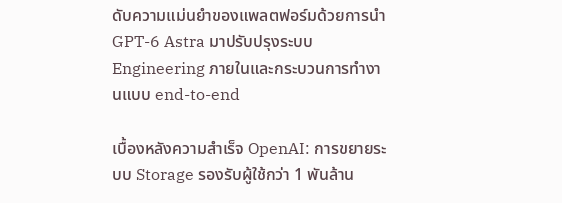ดับความแม่นยำของแพลตฟอร์มด้วยการนำ GPT-6 Astra มาปรับปรุงระบบ Engineering ภายในและกระบวนการทำงานแบบ end-to-end

เบื้องหลังความสำเร็จ OpenAI: การขยายระบบ Storage รองรับผู้ใช้กว่า 1 พันล้าน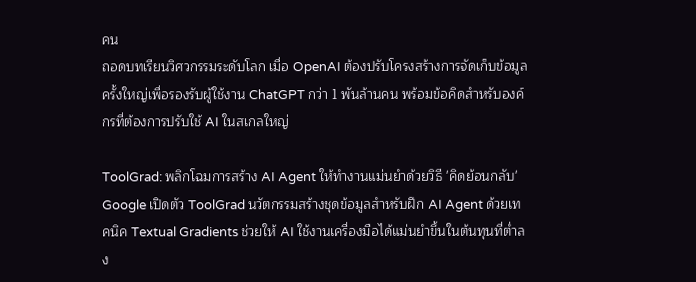คน
ถอดบทเรียนวิศวกรรมระดับโลก เมื่อ OpenAI ต้องปรับโครงสร้างการจัดเก็บข้อมูลครั้งใหญ่เพื่อรองรับผู้ใช้งาน ChatGPT กว่า 1 พันล้านคน พร้อมข้อคิดสำหรับองค์กรที่ต้องการปรับใช้ AI ในสเกลใหญ่

ToolGrad: พลิกโฉมการสร้าง AI Agent ให้ทำงานแม่นยำด้วยวิธี 'คิดย้อนกลับ'
Google เปิดตัว ToolGrad นวัตกรรมสร้างชุดข้อมูลสำหรับฝึก AI Agent ด้วยเทคนิค Textual Gradients ช่วยให้ AI ใช้งานเครื่องมือได้แม่นยำขึ้นในต้นทุนที่ต่ำลง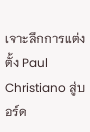เจาะลึกการแต่งตั้ง Paul Christiano สู่บอร์ด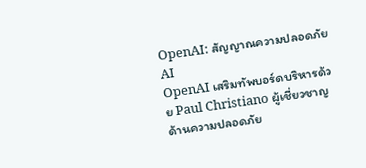OpenAI: สัญญาณความปลอดภัย AI
OpenAI เสริมทัพบอร์ดบริหารด้วย Paul Christiano ผู้เชี่ยวชาญด้านความปลอดภัย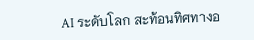AI ระดับโลก สะท้อนทิศทางอ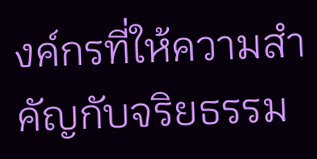งค์กรที่ให้ความสำคัญกับจริยธรรม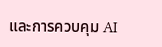และการควบคุม AI